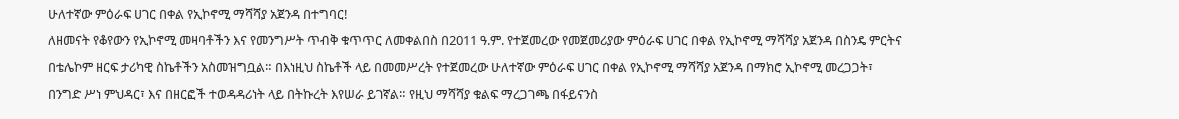ሁለተኛው ምዕራፍ ሀገር በቀል የኢኮኖሚ ማሻሻያ አጀንዳ በተግባር!
ለዘመናት የቆየውን የኢኮኖሚ መዛባቶችን እና የመንግሥት ጥብቅ ቁጥጥር ለመቀልበስ በ2011 ዓ.ም. የተጀመረው የመጀመሪያው ምዕራፍ ሀገር በቀል የኢኮኖሚ ማሻሻያ አጀንዳ በስንዴ ምርትና በቴሌኮም ዘርፍ ታሪካዊ ስኬቶችን አስመዝግቧል። በእነዚህ ስኬቶች ላይ በመመሥረት የተጀመረው ሁለተኛው ምዕራፍ ሀገር በቀል የኢኮኖሚ ማሻሻያ አጀንዳ በማክሮ ኢኮኖሚ መረጋጋት፣ በንግድ ሥነ ምህዳር፣ እና በዘርፎች ተወዳዳሪነት ላይ በትኩረት እየሠራ ይገኛል። የዚህ ማሻሻያ ቁልፍ ማረጋገጫ በፋይናንስ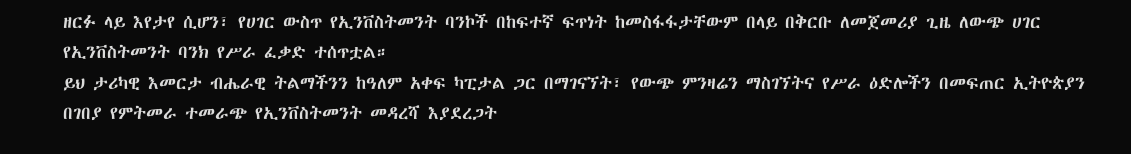ዘርፉ ላይ እየታየ ሲሆን፣ የሀገር ውስጥ የኢንቨስትመንት ባንኮች በከፍተኛ ፍጥነት ከመስፋፋታቸውም በላይ በቅርቡ ለመጀመሪያ ጊዜ ለውጭ ሀገር የኢንቨስትመንት ባንክ የሥራ ፈቃድ ተሰጥቷል።
ይህ ታሪካዊ እመርታ ብሔራዊ ትልማችንን ከዓለም አቀፍ ካፒታል ጋር በማገናኘት፣ የውጭ ምንዛሬን ማስገኘትና የሥራ ዕድሎችን በመፍጠር ኢትዮጵያን በገበያ የምትመራ ተመራጭ የኢንቨስትመንት መዳረሻ እያደረጋት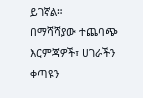ይገኛል።
በማሻሻያው ተጨባጭ እርምጃዎች፣ ሀገራችን ቀጣዩን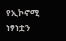የኢኮኖሚ ነፃነቷን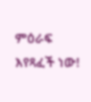ምዕራፍ እየጻፈች ነው!